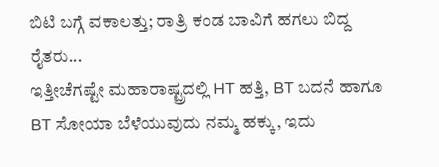ಬಿಟಿ ಬಗ್ಗೆ ವಕಾಲತ್ತು; ರಾತ್ರಿ ಕಂಡ ಬಾವಿಗೆ ಹಗಲು ಬಿದ್ದ ರೈತರು...
ಇತ್ತೀಚೆಗಷ್ಟೇ ಮಹಾರಾಷ್ಟ್ರದಲ್ಲಿ HT ಹತ್ತಿ, BT ಬದನೆ ಹಾಗೂ BT ಸೋಯಾ ಬೆಳೆಯುವುದು ನಮ್ಮ ಹಕ್ಕು, ಇದು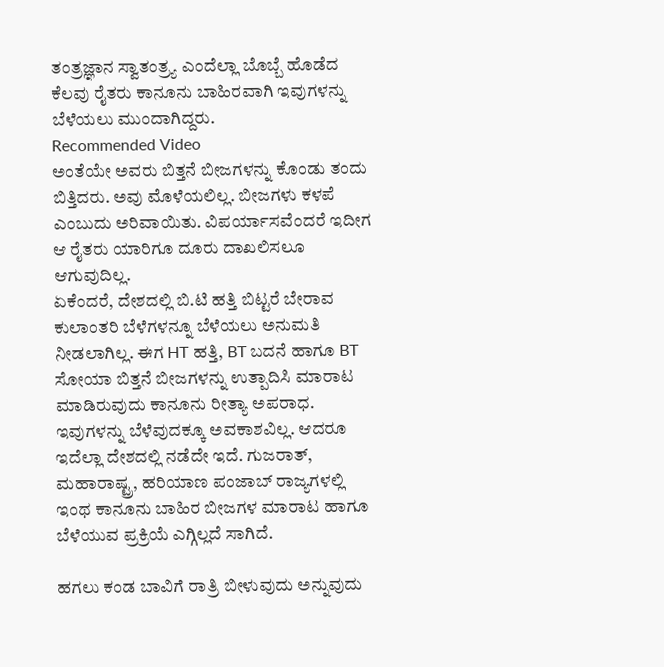ತಂತ್ರಜ್ಞಾನ ಸ್ವಾತಂತ್ರ್ಯ ಎಂದೆಲ್ಲಾ ಬೊಬ್ಬೆ ಹೊಡೆದ ಕೆಲವು ರೈತರು ಕಾನೂನು ಬಾಹಿರವಾಗಿ ಇವುಗಳನ್ನು ಬೆಳೆಯಲು ಮುಂದಾಗಿದ್ದರು.
Recommended Video
ಅಂತೆಯೇ ಅವರು ಬಿತ್ತನೆ ಬೀಜಗಳನ್ನು ಕೊಂಡು ತಂದು ಬಿತ್ತಿದರು. ಅವು ಮೊಳೆಯಲಿಲ್ಲ. ಬೀಜಗಳು ಕಳಪೆ ಎಂಬುದು ಅರಿವಾಯಿತು. ವಿಪರ್ಯಾಸವೆಂದರೆ ಇದೀಗ ಆ ರೈತರು ಯಾರಿಗೂ ದೂರು ದಾಖಲಿಸಲೂ ಆಗುವುದಿಲ್ಲ.
ಏಕೆಂದರೆ, ದೇಶದಲ್ಲಿ ಬಿ.ಟಿ ಹತ್ತಿ ಬಿಟ್ಟರೆ ಬೇರಾವ ಕುಲಾಂತರಿ ಬೆಳೆಗಳನ್ನೂ ಬೆಳೆಯಲು ಅನುಮತಿ ನೀಡಲಾಗಿಲ್ಲ. ಈಗ HT ಹತ್ತಿ, BT ಬದನೆ ಹಾಗೂ BT ಸೋಯಾ ಬಿತ್ತನೆ ಬೀಜಗಳನ್ನು ಉತ್ಪಾದಿಸಿ ಮಾರಾಟ ಮಾಡಿರುವುದು ಕಾನೂನು ರೀತ್ಯಾ ಅಪರಾಧ. ಇವುಗಳನ್ನು ಬೆಳೆವುದಕ್ಕೂ ಅವಕಾಶವಿಲ್ಲ. ಆದರೂ ಇದೆಲ್ಲಾ ದೇಶದಲ್ಲಿ ನಡೆದೇ ಇದೆ. ಗುಜರಾತ್, ಮಹಾರಾಷ್ಟ್ರ, ಹರಿಯಾಣ ಪಂಜಾಬ್ ರಾಜ್ಯಗಳಲ್ಲಿ ಇಂಥ ಕಾನೂನು ಬಾಹಿರ ಬೀಜಗಳ ಮಾರಾಟ ಹಾಗೂ ಬೆಳೆಯುವ ಪ್ರಕ್ರಿಯೆ ಎಗ್ಗಿಲ್ಲದೆ ಸಾಗಿದೆ.

ಹಗಲು ಕಂಡ ಬಾವಿಗೆ ರಾತ್ರಿ ಬೀಳುವುದು ಅನ್ನುವುದು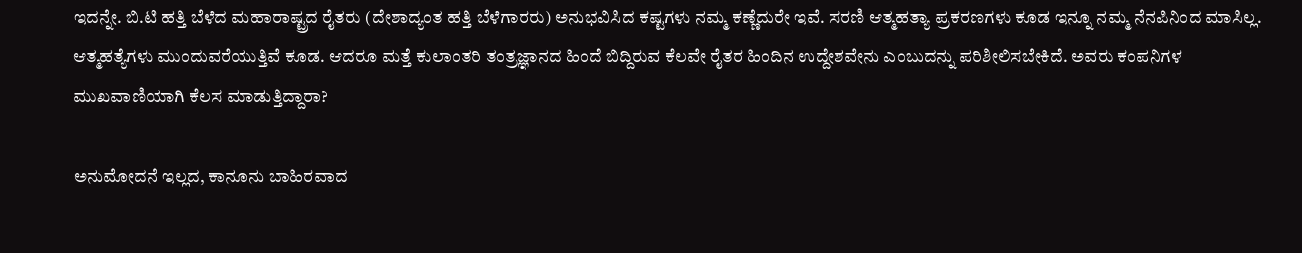ಇದನ್ನೇ. ಬಿ.ಟಿ ಹತ್ತಿ ಬೆಳೆದ ಮಹಾರಾಷ್ಟ್ರದ ರೈತರು (ದೇಶಾದ್ಯಂತ ಹತ್ತಿ ಬೆಳೆಗಾರರು) ಅನುಭವಿಸಿದ ಕಷ್ಟಗಳು ನಮ್ಮ ಕಣ್ಣೆದುರೇ ಇವೆ. ಸರಣಿ ಆತ್ಮಹತ್ಯಾ ಪ್ರಕರಣಗಳು ಕೂಡ ಇನ್ನೂ ನಮ್ಮ ನೆನಪಿನಿಂದ ಮಾಸಿಲ್ಲ. ಆತ್ಮಹತ್ಯೆಗಳು ಮುಂದುವರೆಯುತ್ತಿವೆ ಕೂಡ. ಆದರೂ ಮತ್ತೆ ಕುಲಾಂತರಿ ತಂತ್ರಜ್ಞಾನದ ಹಿಂದೆ ಬಿದ್ದಿರುವ ಕೆಲವೇ ರೈತರ ಹಿಂದಿನ ಉದ್ದೇಶವೇನು ಎಂಬುದನ್ನು ಪರಿಶೀಲಿಸಬೇಕಿದೆ. ಅವರು ಕಂಪನಿಗಳ ಮುಖವಾಣಿಯಾಗಿ ಕೆಲಸ ಮಾಡುತ್ತಿದ್ದಾರಾ?

ಅನುಮೋದನೆ ಇಲ್ಲದ, ಕಾನೂನು ಬಾಹಿರವಾದ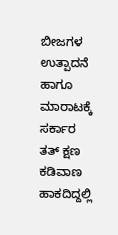ಬೀಜಗಳ ಉತ್ಪಾದನೆ ಹಾಗೂ ಮಾರಾಟಕ್ಕೆ ಸರ್ಕಾರ ತತ್ ಕ್ಷಣ ಕಡಿವಾಣ ಹಾಕದಿದ್ದಲ್ಲಿ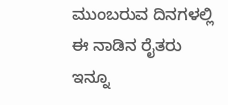ಮುಂಬರುವ ದಿನಗಳಲ್ಲಿ ಈ ನಾಡಿನ ರೈತರು ಇನ್ನೂ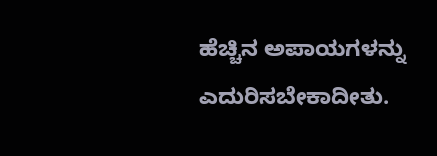ಹೆಚ್ಚಿನ ಅಪಾಯಗಳನ್ನು ಎದುರಿಸಬೇಕಾದೀತು.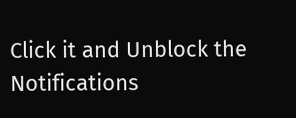Click it and Unblock the Notifications